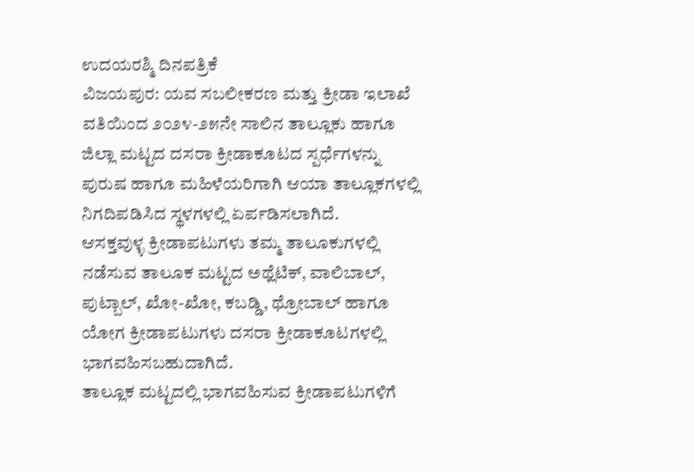ಉದಯರಶ್ಮಿ ದಿನಪತ್ರಿಕೆ
ವಿಜಯಪುರ: ಯವ ಸಬಲೀಕರಣ ಮತ್ತು ಕ್ರೀಡಾ ಇಲಾಖೆ ವತಿಯಿಂದ ೨೦೨೪-೨೫ನೇ ಸಾಲಿನ ತಾಲ್ಲೂಕು ಹಾಗೂ ಜಿಲ್ಲಾ ಮಟ್ಟದ ದಸರಾ ಕ್ರೀಡಾಕೂಟದ ಸ್ಪರ್ಧೆಗಳನ್ನು ಪುರುಷ ಹಾಗೂ ಮಹಿಳೆಯರಿಗಾಗಿ ಆಯಾ ತಾಲ್ಲೂಕಗಳಲ್ಲಿ ನಿಗದಿಪಡಿಸಿದ ಸ್ಥಳಗಳಲ್ಲಿ ಏರ್ಪಡಿಸಲಾಗಿದೆ.
ಆಸಕ್ತವುಳ್ಳ ಕ್ರೀಡಾಪಟುಗಳು ತಮ್ಮ ತಾಲೂಕುಗಳಲ್ಲಿ ನಡೆಸುವ ತಾಲೂಕ ಮಟ್ಟದ ಅಥ್ಲೆಟಿಕ್, ವಾಲಿಬಾಲ್, ಪುಟ್ಬಾಲ್, ಖೋ-ಖೋ, ಕಬಡ್ಡಿ, ಥ್ರೋಬಾಲ್ ಹಾಗೂ ಯೋಗ ಕ್ರೀಡಾಪಟುಗಳು ದಸರಾ ಕ್ರೀಡಾಕೂಟಗಳಲ್ಲಿ ಭಾಗವಹಿಸಬಹುದಾಗಿದೆ.
ತಾಲ್ಲೂಕ ಮಟ್ಟದಲ್ಲಿ ಭಾಗವಹಿಸುವ ಕ್ರೀಡಾಪಟುಗಳಿಗೆ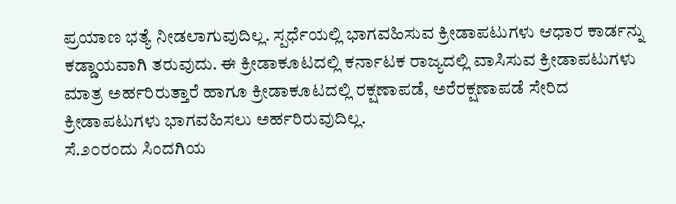ಪ್ರಯಾಣ ಭತ್ಯೆ ನೀಡಲಾಗುವುದಿಲ್ಲ. ಸ್ಪರ್ಧೆಯಲ್ಲಿ ಭಾಗವಹಿಸುವ ಕ್ರೀಡಾಪಟುಗಳು ಆಧಾರ ಕಾರ್ಡನ್ನು ಕಡ್ಡಾಯವಾಗಿ ತರುವುದು. ಈ ಕ್ರೀಡಾಕೂಟದಲ್ಲಿ ಕರ್ನಾಟಕ ರಾಜ್ಯದಲ್ಲಿ ವಾಸಿಸುವ ಕ್ರೀಡಾಪಟುಗಳು ಮಾತ್ರ ಅರ್ಹರಿರುತ್ತಾರೆ ಹಾಗೂ ಕ್ರೀಡಾಕೂಟದಲ್ಲಿ ರಕ್ಷಣಾಪಡೆ, ಅರೆರಕ್ಷಣಾಪಡೆ ಸೇರಿದ ಕ್ರೀಡಾಪಟುಗಳು ಭಾಗವಹಿಸಲು ಅರ್ಹರಿರುವುದಿಲ್ಲ.
ಸೆ.೨೦ರಂದು ಸಿಂದಗಿಯ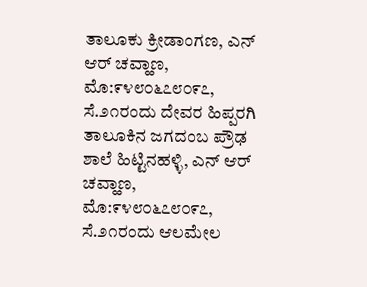ತಾಲೂಕು ಕ್ರೀಡಾಂಗಣ, ಎನ್ ಆರ್ ಚವ್ಹಾಣ, ಮೊ:೯೪೮೦೬೭೮೦೯೭, ಸೆ.೨೧ರಂದು ದೇವರ ಹಿಪ್ಪರಗಿ ತಾಲೂಕಿನ ಜಗದಂಬ ಪ್ರೌಢ ಶಾಲೆ ಹಿಟ್ಟಿನಹಳ್ಳಿ, ಎನ್ ಆರ್ ಚವ್ಹಾಣ, ಮೊ:೯೪೮೦೬೭೮೦೯೭, ಸೆ.೨೧ರಂದು ಆಲಮೇಲ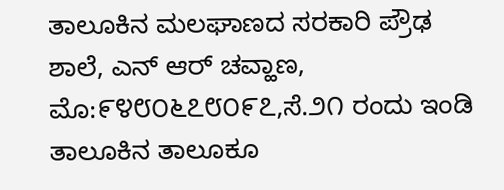ತಾಲೂಕಿನ ಮಲಘಾಣದ ಸರಕಾರಿ ಪ್ರೌಢ ಶಾಲೆ, ಎನ್ ಆರ್ ಚವ್ಹಾಣ, ಮೊ:೯೪೮೦೬೭೮೦೯೭,ಸೆ.೨೧ ರಂದು ಇಂಡಿ ತಾಲೂಕಿನ ತಾಲೂಕೂ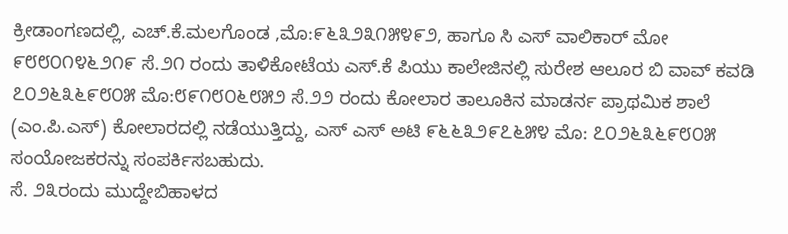ಕ್ರೀಡಾಂಗಣದಲ್ಲಿ, ಎಚ್.ಕೆ.ಮಲಗೊಂಡ ,ಮೊ:೯೬೩೨೩೧೫೪೯೨, ಹಾಗೂ ಸಿ ಎಸ್ ವಾಲಿಕಾರ್ ಮೋ ೯೮೮೦೧೪೬೨೧೯ ಸೆ.೨೧ ರಂದು ತಾಳಿಕೋಟೆಯ ಎಸ್.ಕೆ ಪಿಯು ಕಾಲೇಜಿನಲ್ಲಿ ಸುರೇಶ ಆಲೂರ ಬಿ ವಾವ್ ಕವಡಿ ೭೦೨೬೩೬೯೮೦೫ ಮೊ:೮೯೧೮೦೬೮೫೨ ಸೆ.೨೨ ರಂದು ಕೋಲಾರ ತಾಲೂಕಿನ ಮಾಡರ್ನ ಪ್ರಾಥಮಿಕ ಶಾಲೆ (ಎಂ.ಪಿ.ಎಸ್) ಕೋಲಾರದಲ್ಲಿ ನಡೆಯುತ್ತಿದ್ದು, ಎಸ್ ಎಸ್ ಅಟಿ ೯೬೬೩೨೯೭೬೫೪ ಮೊ: ೭೦೨೬೩೬೯೮೦೫ ಸಂಯೋಜಕರನ್ನು ಸಂಪರ್ಕಿಸಬಹುದು.
ಸೆ. ೨೩ರಂದು ಮುದ್ದೇಬಿಹಾಳದ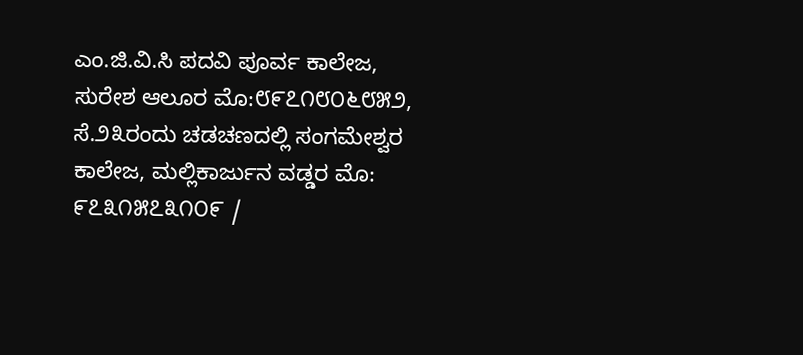ಎಂ.ಜಿ.ವಿ.ಸಿ ಪದವಿ ಪೂರ್ವ ಕಾಲೇಜ, ಸುರೇಶ ಆಲೂರ ಮೊ:೮೯೭೧೮೦೬೮೫೨, ಸೆ.೨೩ರಂದು ಚಡಚಣದಲ್ಲಿ ಸಂಗಮೇಶ್ವರ ಕಾಲೇಜ, ಮಲ್ಲಿಕಾರ್ಜುನ ವಡ್ಡರ ಮೊ: ೯೭೩೧೫೭೩೧೦೯ /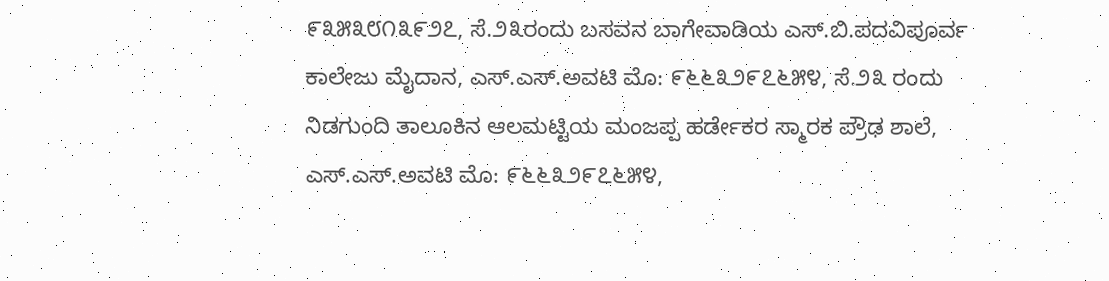೯೩೫೩೮೧೩೯೨೭, ಸೆ.೨೩ರಂದು ಬಸವನ ಬಾಗೇವಾಡಿಯ ಎಸ್.ಬಿ.ಪದವಿಪೂರ್ವ ಕಾಲೇಜು ಮೈದಾನ, ಎಸ್.ಎಸ್.ಅವಟಿ ಮೊ: ೯೬೬೩೨೯೭೬೫೪, ಸೆ.೨೩ ರಂದು ನಿಡಗುಂದಿ ತಾಲೂಕಿನ ಆಲಮಟ್ಟಿಯ ಮಂಜಪ್ಪ ಹರ್ಡೇಕರ ಸ್ಮಾರಕ ಪ್ರೌಢ ಶಾಲೆ, ಎಸ್.ಎಸ್.ಅವಟಿ ಮೊ: ೯೬೬೩೨೯೭೬೫೪,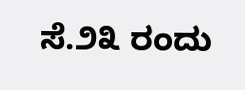ಸೆ.೨೩ ರಂದು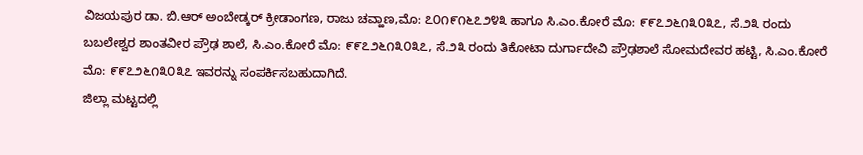ವಿಜಯಪುರ ಡಾ. ಬಿ.ಆರ್ ಅಂಬೇಡ್ಕರ್ ಕ್ರೀಡಾಂಗಣ, ರಾಜು ಚವ್ಹಾಣ,ಮೊ: ೭೦೧೯೧೬೭೨೪೩ ಹಾಗೂ ಸಿ.ಎಂ.ಕೋರೆ ಮೊ: ೯೯೭೨೬೧೩೦೩೭, ಸೆ.೨೩ ರಂದು ಬಬಲೇಶ್ವರ ಶಾಂತವೀರ ಪ್ರೌಢ ಶಾಲೆ, ಸಿ.ಎಂ.ಕೋರೆ ಮೊ: ೯೯೭೨೬೧೩೦೩೭, ಸೆ.೨೩ ರಂದು ತಿಕೋಟಾ ದುರ್ಗಾದೇವಿ ಪ್ರೌಢಶಾಲೆ ಸೋಮದೇವರ ಹಟ್ಟಿ, ಸಿ.ಎಂ.ಕೋರೆ ಮೊ: ೯೯೭೨೬೧೩೦೩೭ ಇವರನ್ನು ಸಂಪರ್ಕಿಸಬಹುದಾಗಿದೆ.
ಜಿಲ್ಲಾ ಮಟ್ಟದಲ್ಲಿ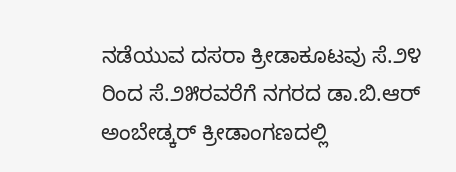ನಡೆಯುವ ದಸರಾ ಕ್ರೀಡಾಕೂಟವು ಸೆ.೨೪ ರಿಂದ ಸೆ.೨೫ರವರೆಗೆ ನಗರದ ಡಾ.ಬಿ.ಆರ್ ಅಂಬೇಡ್ಕರ್ ಕ್ರೀಡಾಂಗಣದಲ್ಲಿ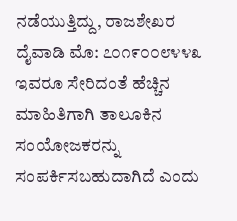ನಡೆಯುತ್ತಿದ್ದು, ರಾಜಶೇಖರ ದೈವಾಡಿ ಮೊ: ೭೦೧೯೦೦೮೪೪೩ ಇವರೂ ಸೇರಿದಂತೆ ಹೆಚ್ಚಿನ ಮಾಹಿತಿಗಾಗಿ ತಾಲೂಕಿನ ಸಂಯೋಜಕರನ್ನು ಸಂಪರ್ಕಿಸಬಹುದಾಗಿದೆ ಎಂದು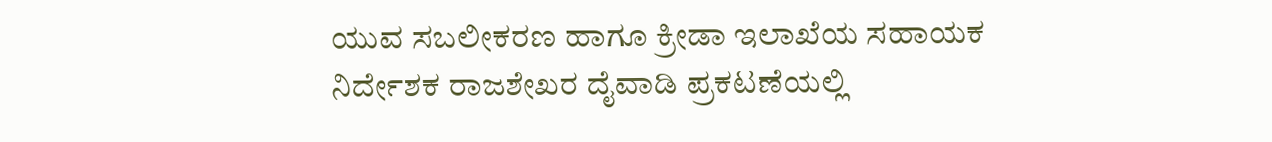ಯುವ ಸಬಲೀಕರಣ ಹಾಗೂ ಕ್ರೀಡಾ ಇಲಾಖೆಯ ಸಹಾಯಕ ನಿರ್ದೇಶಕ ರಾಜಶೇಖರ ದೈವಾಡಿ ಪ್ರಕಟಣೆಯಲ್ಲಿ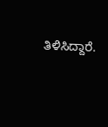ತಿಳಿಸಿದ್ದಾರೆ.